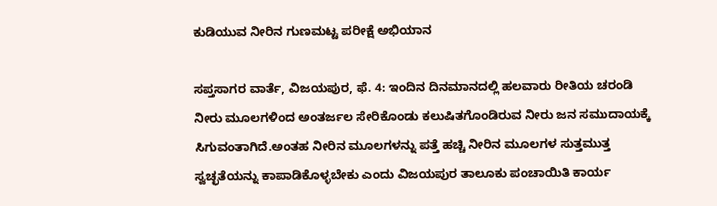ಕುಡಿಯುವ ನೀರಿನ ಗುಣಮಟ್ಟ ಪರೀಕ್ಷೆ ಅಭಿಯಾನ

ಸಪ್ತಸಾಗರ ವಾರ್ತೆ, ವಿಜಯಪುರ, ಫೆ. 4: ಇಂದಿನ ದಿನಮಾನದಲ್ಲಿ ಹಲವಾರು ರೀತಿಯ ಚರಂಡಿ ನೀರು ಮೂಲಗಳಿಂದ ಅಂತರ್ಜಲ ಸೇರಿಕೊಂಡು ಕಲುಷಿತಗೊಂಡಿರುವ ನೀರು ಜನ ಸಮುದಾಯಕ್ಕೆ ಸಿಗುವಂತಾಗಿದೆ.ಅಂತಹ ನೀರಿನ ಮೂಲಗಳನ್ನು ಪತ್ತೆ ಹಚ್ಚಿ ನೀರಿನ ಮೂಲಗಳ ಸುತ್ತಮುತ್ತ ಸ್ವಚ್ಛತೆಯನ್ನು ಕಾಪಾಡಿಕೊಳ್ಳಬೇಕು ಎಂದು ವಿಜಯಪುರ ತಾಲೂಕು ಪಂಚಾಯಿತಿ ಕಾರ್ಯ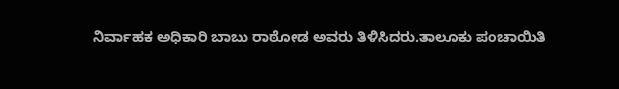ನಿರ್ವಾಹಕ ಅಧಿಕಾರಿ ಬಾಬು ರಾಠೋಡ ಅವರು ತಿಳಿಸಿದರು.ತಾಲೂಕು ಪಂಚಾಯಿತಿ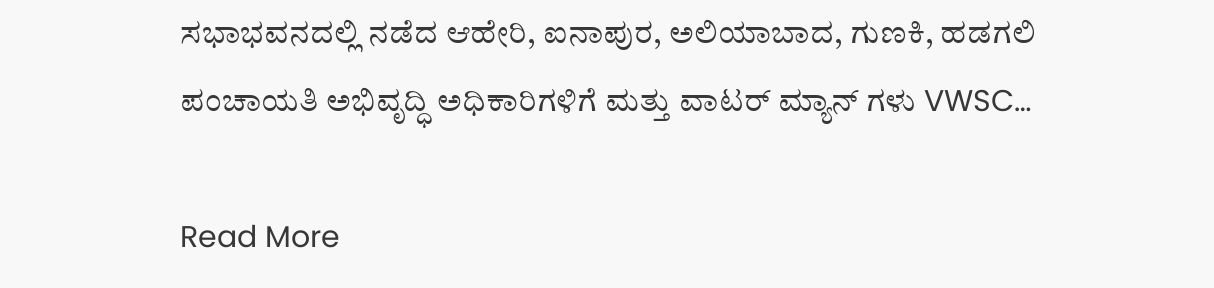ಸಭಾಭವನದಲ್ಲಿ ನಡೆದ ಆಹೇರಿ, ಐನಾಪುರ, ಅಲಿಯಾಬಾದ, ಗುಣಕಿ, ಹಡಗಲಿ ಪಂಚಾಯತಿ ಅಭಿವೃದ್ಧಿ ಅಧಿಕಾರಿಗಳಿಗೆ ಮತ್ತು ವಾಟರ್ ಮ್ಯಾನ್ ಗಳು VWSC…

Read More